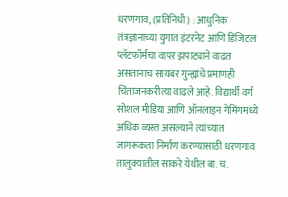धरणगाव, (प्रतिनिधी) : आधुनिक तंत्रज्ञानाच्या युगात इंटरनेट आणि डिजिटल प्लॅटफॉर्मचा वापर झपाट्याने वाढत असतानाच सायबर गुन्ह्यांचे प्रमाणही चिंताजनकरीत्या वाढले आहे. विद्यार्थी वर्ग सोशल मीडिया आणि ऑनलाइन गेमिंगमध्ये अधिक व्यस्त असल्याने त्यांच्यात जागरूकता निर्माण करण्यासाठी धरणगाव तालुक्यातील साकरे येथील बा. च.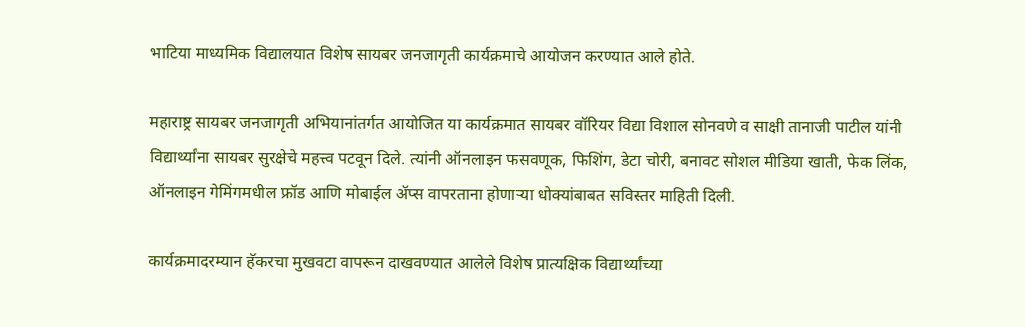भाटिया माध्यमिक विद्यालयात विशेष सायबर जनजागृती कार्यक्रमाचे आयोजन करण्यात आले होते.

महाराष्ट्र सायबर जनजागृती अभियानांतर्गत आयोजित या कार्यक्रमात सायबर वॉरियर विद्या विशाल सोनवणे व साक्षी तानाजी पाटील यांनी विद्यार्थ्यांना सायबर सुरक्षेचे महत्त्व पटवून दिले. त्यांनी ऑनलाइन फसवणूक, फिशिंग, डेटा चोरी, बनावट सोशल मीडिया खाती, फेक लिंक, ऑनलाइन गेमिंगमधील फ्रॉड आणि मोबाईल ॲप्स वापरताना होणाऱ्या धोक्यांबाबत सविस्तर माहिती दिली.

कार्यक्रमादरम्यान हॅकरचा मुखवटा वापरून दाखवण्यात आलेले विशेष प्रात्यक्षिक विद्यार्थ्यांच्या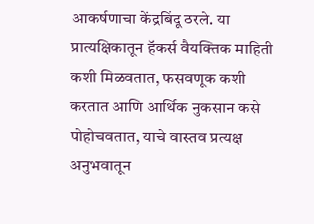आकर्षणाचा केंद्रबिंदू ठरले. या प्रात्यक्षिकातून हॅकर्स वैयक्तिक माहिती कशी मिळवतात, फसवणूक कशी करतात आणि आर्थिक नुकसान कसे पोहोचवतात, याचे वास्तव प्रत्यक्ष अनुभवातून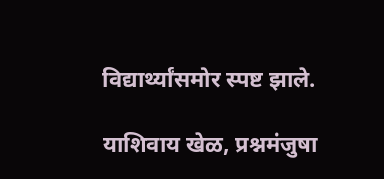विद्यार्थ्यांसमोर स्पष्ट झाले.

याशिवाय खेळ, प्रश्नमंजुषा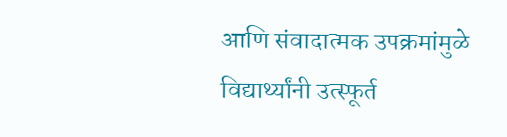आणि संवादात्मक उपक्रमांमुळे विद्यार्थ्यांनी उत्स्फूर्त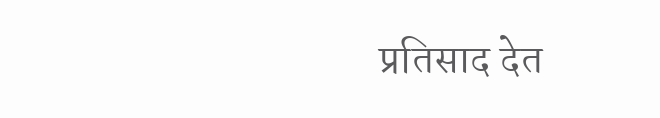प्रतिसाद देत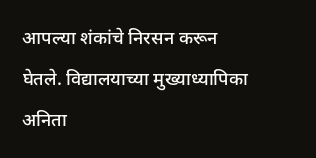आपल्या शंकांचे निरसन करून घेतले. विद्यालयाच्या मुख्याध्यापिका अनिता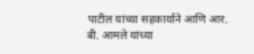पाटील यांच्या सहकार्याने आणि आर. बी. आमले यांच्या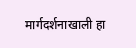मार्गदर्शनाखाली हा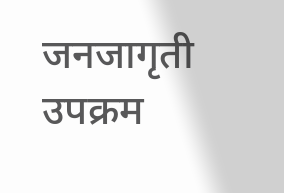जनजागृती उपक्रम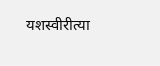यशस्वीरीत्या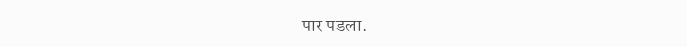पार पडला.